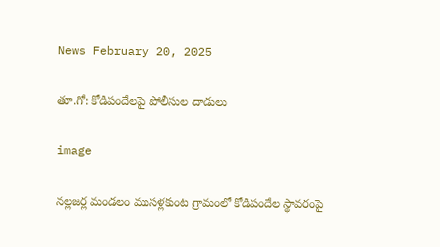News February 20, 2025

తూ.గో: కోడిపందేలపై పోలీసుల దాడులు

image

నల్లజర్ల మండలం ముసళ్లకుంట గ్రామంలో కోడిపందేల స్థావరంపై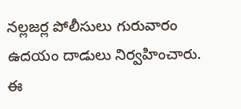నల్లజర్ల పోలీసులు గురువారం ఉదయం దాడులు నిర్వహించారు. ఈ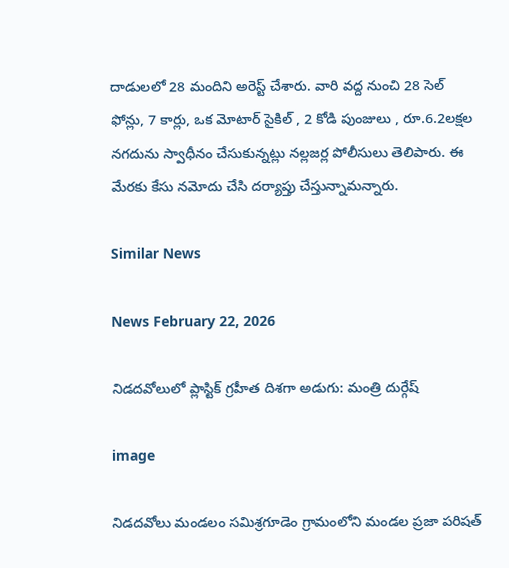దాడులలో 28 మందిని అరెస్ట్ చేశారు. వారి వద్ద నుంచి 28 సెల్ ఫోన్లు, 7 కార్లు, ఒక మోటార్ సైకిల్ , 2 కోడి పుంజులు , రూ.6.2లక్షల నగదును స్వాధీనం చేసుకున్నట్లు నల్లజర్ల పోలీసులు తెలిపారు. ఈ మేరకు కేసు నమోదు చేసి దర్యాప్తు చేస్తున్నామన్నారు.

Similar News

News February 22, 2026

నిడదవోలులో ప్లాస్టిక్ గ్రహీత దిశగా అడుగు: మంత్రి దుర్గేష్

image

నిడదవోలు మండలం సమిశ్రగూడెం గ్రామంలోని మండల ప్రజా పరిషత్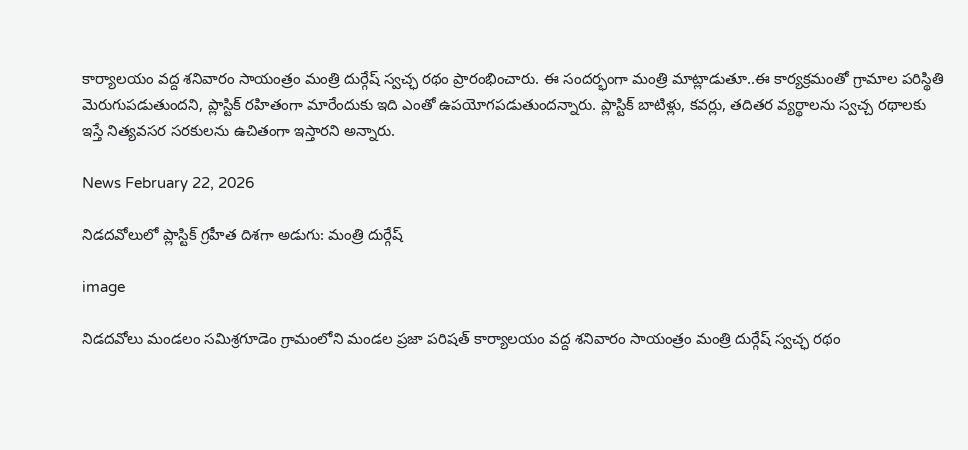కార్యాలయం వద్ద శనివారం సాయంత్రం మంత్రి దుర్గేష్ స్వచ్ఛ రథం ప్రారంభించారు. ఈ సందర్భంగా మంత్రి మాట్లాడుతూ..ఈ కార్యక్రమంతో గ్రామాల పరిస్థితి మెరుగుపడుతుందని, ప్లాస్టిక్ రహితంగా మారేందుకు ఇది ఎంతో ఉపయోగపడుతుందన్నారు. ప్లాస్టిక్ బాటిళ్లు, కవర్లు, తదితర వ్యర్థాలను స్వచ్చ రథాలకు ఇస్తే నిత్యవసర సరకులను ఉచితంగా ఇస్తారని అన్నారు.

News February 22, 2026

నిడదవోలులో ప్లాస్టిక్ గ్రహీత దిశగా అడుగు: మంత్రి దుర్గేష్

image

నిడదవోలు మండలం సమిశ్రగూడెం గ్రామంలోని మండల ప్రజా పరిషత్ కార్యాలయం వద్ద శనివారం సాయంత్రం మంత్రి దుర్గేష్ స్వచ్ఛ రథం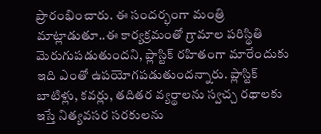ప్రారంభించారు. ఈ సందర్భంగా మంత్రి మాట్లాడుతూ..ఈ కార్యక్రమంతో గ్రామాల పరిస్థితి మెరుగుపడుతుందని, ప్లాస్టిక్ రహితంగా మారేందుకు ఇది ఎంతో ఉపయోగపడుతుందన్నారు. ప్లాస్టిక్ బాటిళ్లు, కవర్లు, తదితర వ్యర్థాలను స్వచ్చ రథాలకు ఇస్తే నిత్యవసర సరకులను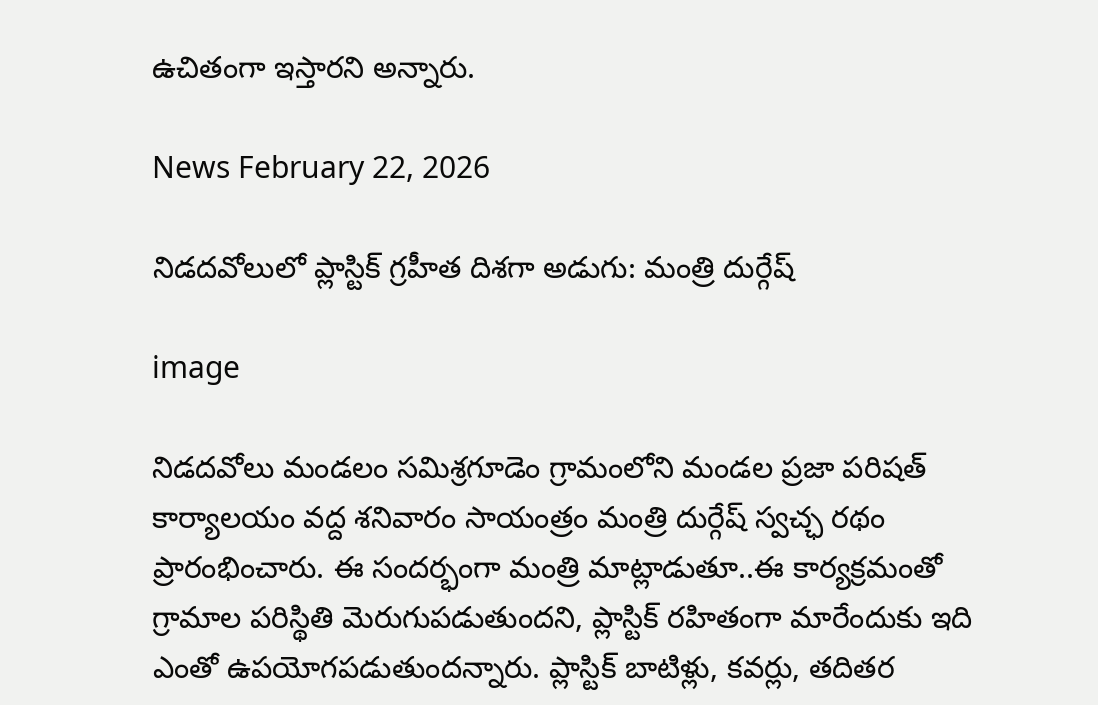ఉచితంగా ఇస్తారని అన్నారు.

News February 22, 2026

నిడదవోలులో ప్లాస్టిక్ గ్రహీత దిశగా అడుగు: మంత్రి దుర్గేష్

image

నిడదవోలు మండలం సమిశ్రగూడెం గ్రామంలోని మండల ప్రజా పరిషత్ కార్యాలయం వద్ద శనివారం సాయంత్రం మంత్రి దుర్గేష్ స్వచ్ఛ రథం ప్రారంభించారు. ఈ సందర్భంగా మంత్రి మాట్లాడుతూ..ఈ కార్యక్రమంతో గ్రామాల పరిస్థితి మెరుగుపడుతుందని, ప్లాస్టిక్ రహితంగా మారేందుకు ఇది ఎంతో ఉపయోగపడుతుందన్నారు. ప్లాస్టిక్ బాటిళ్లు, కవర్లు, తదితర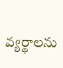వ్యర్థాలను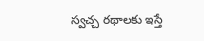స్వచ్చ రథాలకు ఇస్తే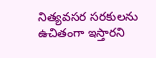నిత్యవసర సరకులను ఉచితంగా ఇస్తారని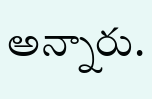అన్నారు.